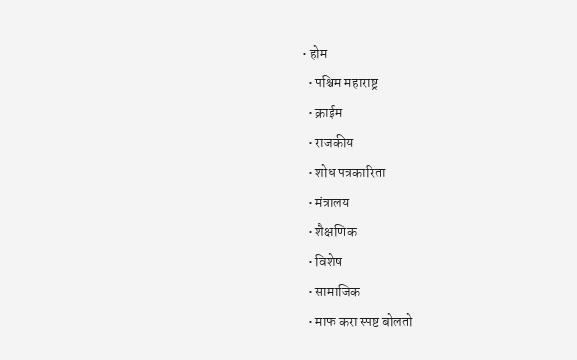• होम
  • पश्चिम महाराष्ट्र
  • क्राईम
  • राजकीय
  • शोध पत्रकारिता
  • मंत्रालय
  • शैक्षणिक
  • विशेष
  • सामाजिक
  • माफ करा स्पष्ट बोलतो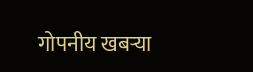गोपनीय खबऱ्या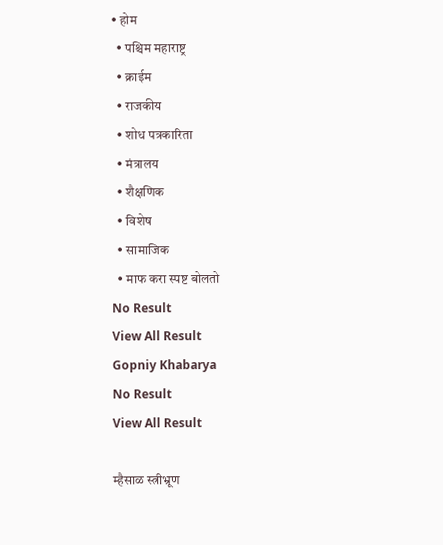• होम
  • पश्चिम महाराष्ट्र
  • क्राईम
  • राजकीय
  • शोध पत्रकारिता
  • मंत्रालय
  • शैक्षणिक
  • विशेष
  • सामाजिक
  • माफ करा स्पष्ट बोलतो
No Result
View All Result
Gopniy Khabarya
No Result
View All Result

म्हैसाळ स्त्रीभ्रूण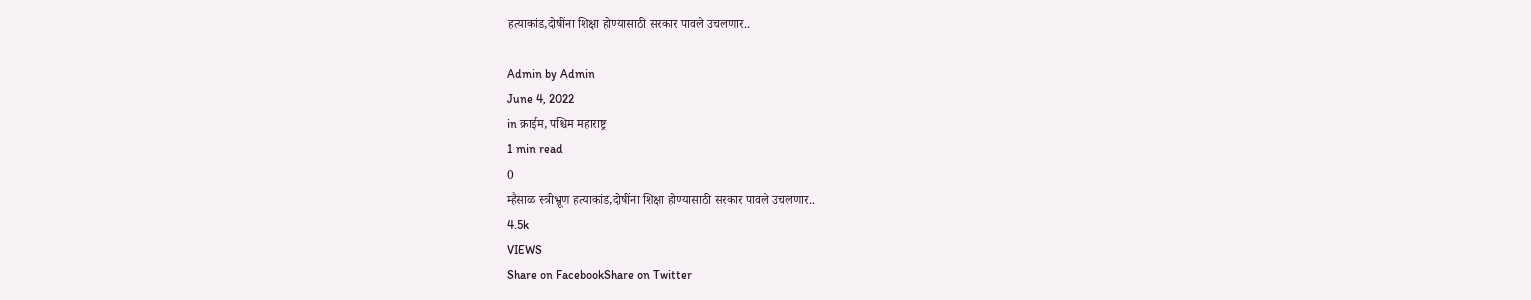हत्याकांड,दोषींना शिक्षा होण्यासाठी सरकार पावले उचलणार..

Admin by Admin
June 4, 2022
in क्राईम, पश्चिम महाराष्ट्र
1 min read
0
म्हैसाळ स्त्रीभ्रूण हत्याकांड,दोषींना शिक्षा होण्यासाठी सरकार पावले उचलणार..
4.5k
VIEWS
Share on FacebookShare on Twitter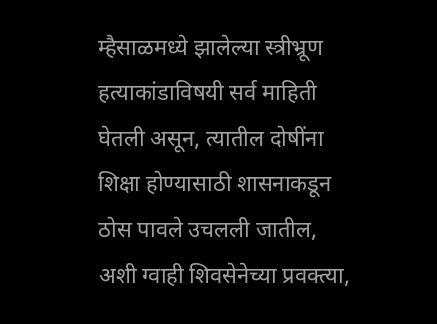म्हैसाळमध्ये झालेल्या स्त्रीभ्रूण हत्याकांडाविषयी सर्व माहिती घेतली असून, त्यातील दोषींना शिक्षा होण्यासाठी शासनाकडून ठोस पावले उचलली जातील, अशी ग्वाही शिवसेनेच्या प्रवक्त्या,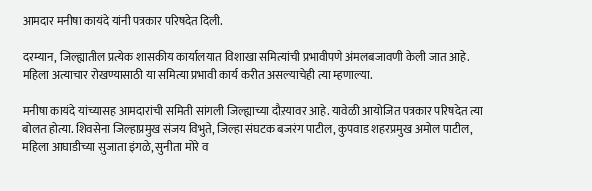आमदार मनीषा कायंदे यांनी पत्रकार परिषदेत दिली.

दरम्यान, जिल्ह्यातील प्रत्येक शासकीय कार्यालयात विशाखा समित्यांची प्रभावीपणे अंमलबजावणी केली जात आहे. महिला अत्याचार रोखण्यासाठी या समित्या प्रभावी कार्य करीत असल्याचेही त्या म्हणाल्या.

मनीषा कायंदे यांच्यासह आमदारांची समिती सांगली जिल्ह्याच्या दौऱयावर आहे. यावेळी आयोजित पत्रकार परिषदेत त्या बोलत होत्या. शिवसेना जिल्हाप्रमुख संजय विभुते, जिल्हा संघटक बजरंग पाटील, कुपवाड शहरप्रमुख अमोल पाटील, महिला आघाडीच्या सुजाता इंगळे, सुनीता मोरे व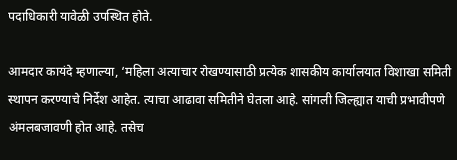पदाधिकारी यावेळी उपस्थित होते.

आमदार कायंदे म्हणाल्या, ‘महिला अत्याचार रोखण्यासाठी प्रत्येक शासकीय कार्यालयात विशाखा समिती स्थापन करण्याचे निर्देश आहेत. त्याचा आढावा समितीने घेतला आहे. सांगली जिल्ह्यात याची प्रभावीपणे अंमलबजावणी होत आहे. तसेच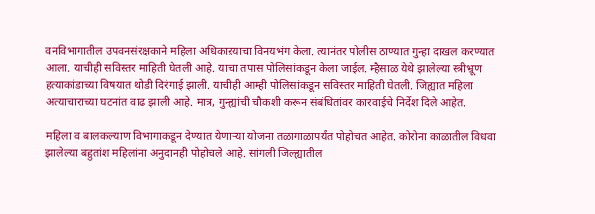वनविभागातील उपवनसंरक्षकाने महिला अधिकाऱयाचा विनयभंग केला. त्यानंतर पोलीस ठाण्यात गुन्हा दाखल करण्यात आला. याचीही सविस्तर माहिती घेतली आहे. याचा तपास पोलिसांकडून केला जाईल. म्हैसाळ येथे झालेल्या स्त्रीभ्रूण हत्याकांडाच्या विषयात थोडी दिरंगाई झाली. याचीही आम्ही पोलिसांकडून सविस्तर माहिती घेतली. जिह्यात महिला अत्याचाराच्या घटनांत वाढ झाली आहे. मात्र, गुन्ह्यांची चौकशी करून संबंधितांवर कारवाईचे निर्देश दिले आहेत.

महिला व बालकल्याण विभागाकडून देण्यात येणाऱ्या योजना तळागाळापर्यंत पोहोचत आहेत. कोरोना काळातील विधवा झालेल्या बहुतांश महिलांना अनुदानही पोहोचले आहे. सांगली जिल्ह्यातील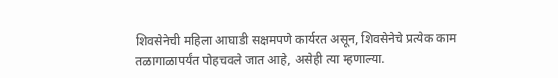शिवसेनेची महिला आघाडी सक्षमपणे कार्यरत असून, शिवसेनेचे प्रत्येक काम तळागाळापर्यंत पोहचवले जात आहे, असेही त्या म्हणाल्या.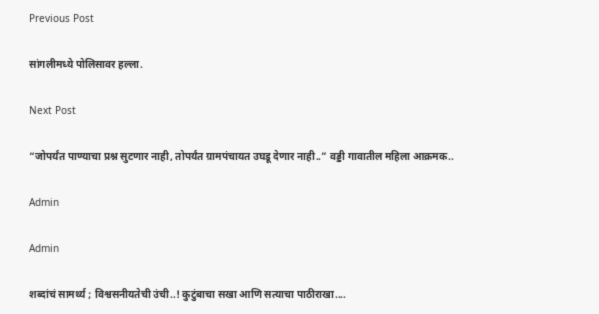Previous Post

सांगलीमध्ये पोलिसावर हल्ला.

Next Post

“जोपर्यंत पाण्याचा प्रश्न सुटणार नाही, तोपर्यंत ग्रामपंचायत उघडू देणार नाही..” वड्डी गावातील महिला आक्रमक..

Admin

Admin

शब्दांचं सामर्थ्य ; विश्वसनीयतेची उंची..! कुटुंबाचा सखा आणि सत्याचा पाठीराखा....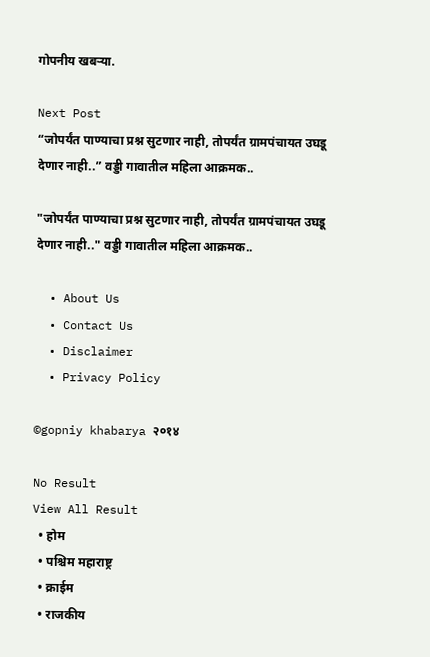गोपनीय खबऱ्या.

Next Post
“जोपर्यंत पाण्याचा प्रश्न सुटणार नाही, तोपर्यंत ग्रामपंचायत उघडू देणार नाही..” वड्डी गावातील महिला आक्रमक..

"जोपर्यंत पाण्याचा प्रश्न सुटणार नाही, तोपर्यंत ग्रामपंचायत उघडू देणार नाही.." वड्डी गावातील महिला आक्रमक..

  • About Us
  • Contact Us
  • Disclaimer
  • Privacy Policy

©gopniy khabarya २०१४

No Result
View All Result
  • होम
  • पश्चिम महाराष्ट्र
  • क्राईम
  • राजकीय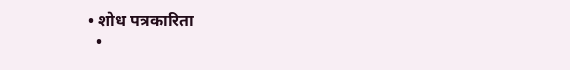• शोध पत्रकारिता
  •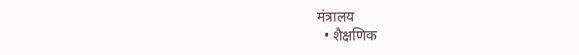मंत्रालय
  • शैक्षणिक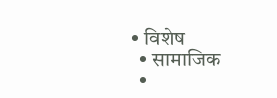• विशेष
  • सामाजिक
  •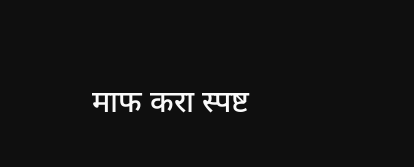माफ करा स्पष्ट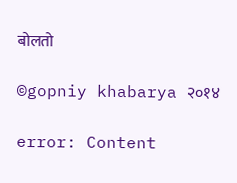बोलतो

©gopniy khabarya २०१४

error: Content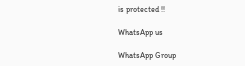is protected !!

WhatsApp us

WhatsApp Group